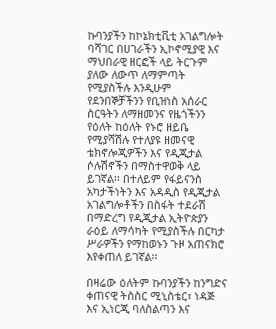ኩባንያችን ከኮኔክቲቪቲ አገልግሎት ባሻገር በሀገራችን ኢኮኖሚያዊ እና ማህበራዊ ዘርፎች ላይ ትርጉም ያለው ለውጥ ለማምጣት የሚያስችሉ እንዲሁም የደንበኞቻችንን የቢዝነስ አሰራር ስርዓትን ለማዘመንና የዜጎችንን የዕለት ከዕለት የኑሮ ዘይቤ የሚያሻሽሉ የተለያዩ ዘመናዊ ቴክኖሎጂዎችን እና የዲጂታል ሶሉሽኖችን በማስተዋወቅ ላይ ይገኛል፡፡ በተለይም የፋይናንስ አካታችነትን እና አዳዲስ የዲጂታል አገልግሎቶችን በስፋት ተደራሽ በማድረግ የዲጂታል ኢትዮጵያን ራዕይ ለማሳካት የሚያስችሉ በርካታ ሥራዎችን የማከወኑን ጉዞ አጠናክሮ እየቀጠለ ይገኛል፡፡

በዛሬው ዕለትም ኩባንያችን ከንግድና ቀጠናዊ ትስስር ሚኒስቴር፣ ነዳጅ እና ኢነርጂ ባለስልጣን እና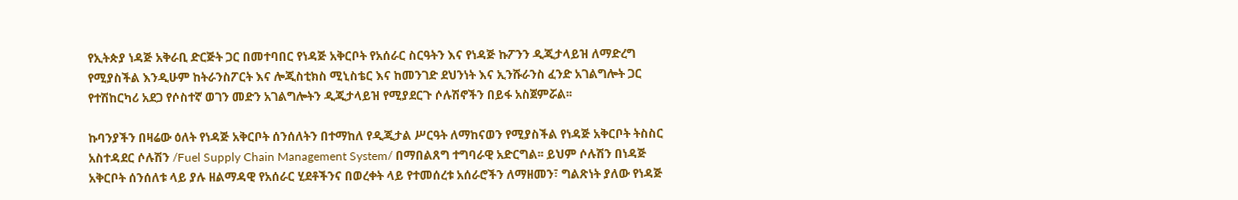የኢትጵያ ነዳጅ አቅራቢ ድርጅት ጋር በመተባበር የነዳጅ አቅርቦት የአሰራር ስርዓትን እና የነዳጅ ኩፖንን ዲጂታላይዝ ለማድረግ የሚያስችል እንዲሁም ከትራንስፖርት እና ሎጂስቲክስ ሚኒስቴር እና ከመንገድ ደህንነት እና ኢንሹራንስ ፈንድ አገልግሎት ጋር የተሽከርካሪ አደጋ የሶስተኛ ወገን መድን አገልግሎትን ዲጂታላይዝ የሚያደርጉ ሶሉሽኖችን በይፋ አስጀምሯል፡፡

ኩባንያችን በዛሬው ዕለት የነዳጅ አቅርቦት ሰንሰለትን በተማከለ የዲጂታል ሥርዓት ለማከናወን የሚያስችል የነዳጅ አቅርቦት ትስስር አስተዳደር ሶሉሽን /Fuel Supply Chain Management System/ በማበልጸግ ተግባራዊ አድርግል፡፡ ይህም ሶሉሽን በነዳጅ አቅርቦት ሰንሰለቱ ላይ ያሉ ዘልማዳዊ የአሰራር ሂደቶችንና በወረቀት ላይ የተመሰረቱ አሰራሮችን ለማዘመን፣ ግልጽነት ያለው የነዳጅ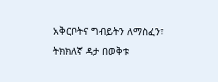አቅርቦትና ግብይትን ለማስፈን፣ ትክክለኛ ዳታ በወቅቱ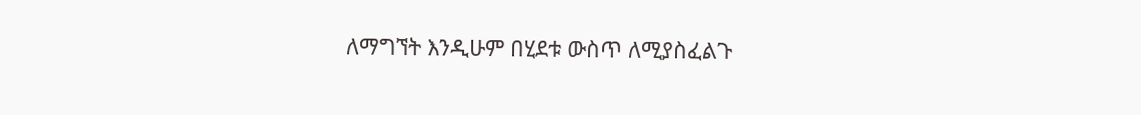ለማግኘት እንዲሁም በሂደቱ ውስጥ ለሚያስፈልጉ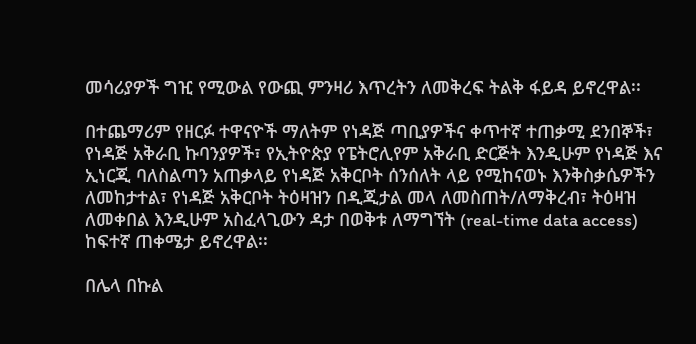መሳሪያዎች ግዢ የሚውል የውጪ ምንዛሪ እጥረትን ለመቅረፍ ትልቅ ፋይዳ ይኖረዋል፡፡

በተጨማሪም የዘርፉ ተዋናዮች ማለትም የነዳጅ ጣቢያዎችና ቀጥተኛ ተጠቃሚ ደንበኞች፣ የነዳጅ አቅራቢ ኩባንያዎች፣ የኢትዮጵያ የፔትሮሊየም አቅራቢ ድርጅት እንዲሁም የነዳጅ እና ኢነርጂ ባለስልጣን አጠቃላይ የነዳጅ አቅርቦት ሰንሰለት ላይ የሚከናወኑ እንቅስቃሴዎችን ለመከታተል፣ የነዳጅ አቅርቦት ትዕዛዝን በዲጂታል መላ ለመስጠት/ለማቅረብ፣ ትዕዛዝ ለመቀበል እንዲሁም አስፈላጊውን ዳታ በወቅቱ ለማግኘት (real-time data access) ከፍተኛ ጠቀሜታ ይኖረዋል፡፡

በሌላ በኩል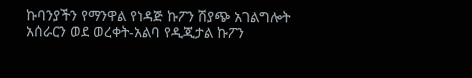ኩባንያችን የማንዋል የነዳጅ ኩፖን ሽያጭ አገልግሎት አሰራርን ወደ ወረቀት-አልባ የዲጂታል ኩፖን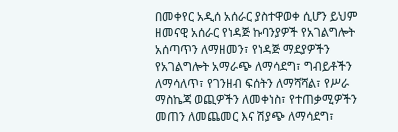በመቀየር አዲሰ አሰራር ያስተዋወቀ ሲሆን ይህም ዘመናዊ አሰራር የነዳጅ ኩባንያዎች የአገልግሎት አሰጣጥን ለማዘመን፣ የነዳጅ ማደያዎችን የአገልግሎት አማራጭ ለማሳደግ፣ ግብይቶችን ለማሳለጥ፣ የገንዘብ ፍሰትን ለማሻሻል፣ የሥራ ማስኬጃ ወጪዎችን ለመቀነስ፣ የተጠቃሚዎችን መጠን ለመጨመር እና ሽያጭ ለማሳደግ፣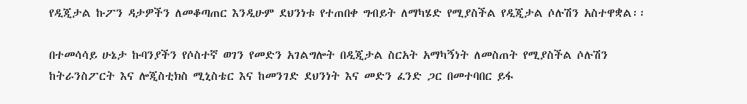የዲጂታል ኩፖን ዳታዎችን ለመቆጣጠር እንዲሁም ደህንነቱ የተጠበቀ ግብይት ለማካሄድ የሚያስችል የዲጂታል ሶሉሽን አስተዋቋል፡፡

በተመሳሳይ ሁኔታ ኩባንያችን የሶስተኛ ወገን የመድን አገልግሎት በዲጂታል ስርአት አማካኝነት ለመስጠት የሚያስችል ሶሉሽን ከትራንስፖርት እና ሎጂስቲክስ ሚኒስቴር እና ከመንገድ ደህንነት እና መድን ፈንድ ጋር በመተባበር ይፋ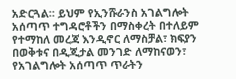አድርጓል። ይህም የኢንሹራንስ አገልግሎት አሰጣጥ ተግዳሮቶችን በማስቀረት በተለይም የተማከለ መረጃ እንዲኖር ለማስቻል፣ ክፍያን በወቅቱና በዲጂታል መንገድ ለማከናወን፣ የአገልግሎት አሰጣጥ ጥራትን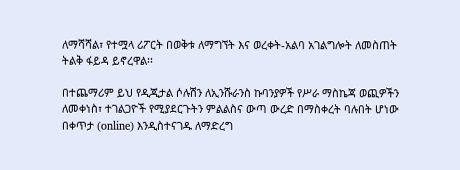ለማሻሻል፣ የተሟላ ሪፖርት በወቅቱ ለማግኘት እና ወረቀት-አልባ አገልግሎት ለመስጠት ትልቅ ፋይዳ ይኖረዋል፡፡

በተጨማሪም ይህ የዲጂታል ሶሉሽን ለኢንሹራንስ ኩባንያዎች የሥራ ማስኬጃ ወጪዎችን ለመቀነስ፣ ተገልጋዮች የሚያደርጉትን ምልልስና ውጣ ውረድ በማስቀረት ባሉበት ሆነው በቀጥታ (online) እንዲስተናገዱ ለማድረግ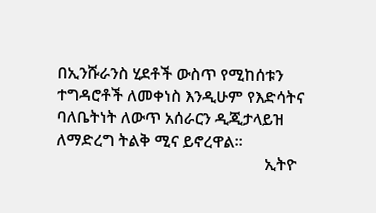በኢንሹራንስ ሂደቶች ውስጥ የሚከሰቱን ተግዳሮቶች ለመቀነስ እንዲሁም የእድሳትና ባለቤትነት ለውጥ አሰራርን ዲጂታላይዝ ለማድረግ ትልቅ ሚና ይኖረዋል፡፡
                                                    ኢትዮ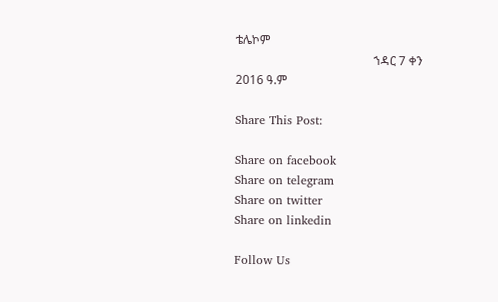ቴሌኮም
                                              ኀዳር 7 ቀን 2016 ዓ.ም

Share This Post:

Share on facebook
Share on telegram
Share on twitter
Share on linkedin

Follow Us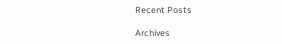Recent Posts

Archives